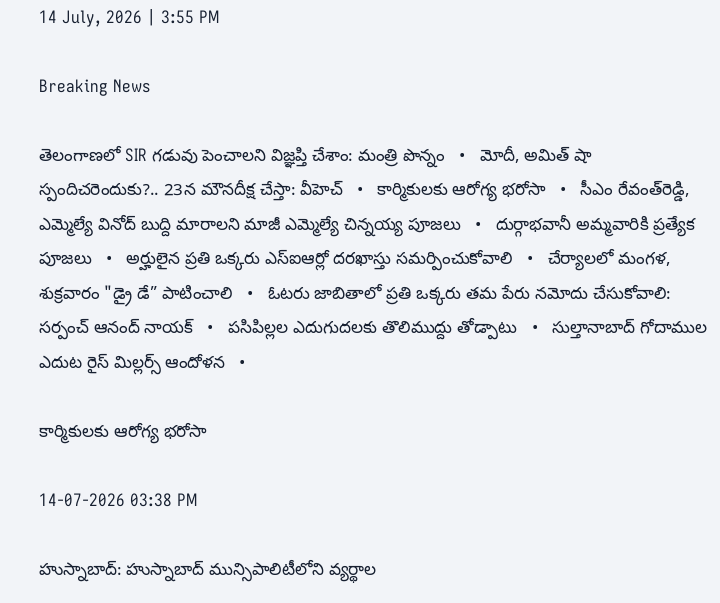14 July, 2026 | 3:55 PM

Breaking News

తెలంగాణలో SIR గడువు పెంచాలని విజ్ఞప్తి చేశాం: మంత్రి పొన్నం   •   మోదీ, అమిత్ షా స్పందిచరెందుకు?.. 23న మౌనదీక్ష చేస్తా: వీహెచ్   •   కార్మికులకు ఆరోగ్య భరోసా   •   సీఎం రేవంత్‌రెడ్డి, ఎమ్మెల్యే వినోద్ బుద్ది మారాలని మాజీ ఎమ్మెల్యే చిన్నయ్య పూజలు   •   దుర్గాభవానీ అమ్మవారికి ప్రత్యేక పూజలు   •   అర్హులైన ప్రతి ఒక్కరు ఎస్ఐఆర్లో దరఖాస్తు సమర్పించుకోవాలి   •   చేర్యాలలో మంగళ, శుక్రవారం "డ్రై డే” పాటించాలి   •   ఓటరు జాబితాలో ప్రతి ఒక్కరు తమ పేరు నమోదు చేసుకోవాలి: సర్పంచ్ ఆనంద్ నాయక్   •   పసిపిల్లల ఎదుగుదలకు తొలిముద్దు తోడ్పాటు   •   సుల్తానాబాద్ గోదాముల ఎదుట రైస్ మిల్లర్స్ ఆందోళన   •

కార్మికులకు ఆరోగ్య భరోసా

14-07-2026 03:38 PM

హుస్నాబాద్: హుస్నాబాద్ మున్సిపాలిటీలోని వ్యర్థాల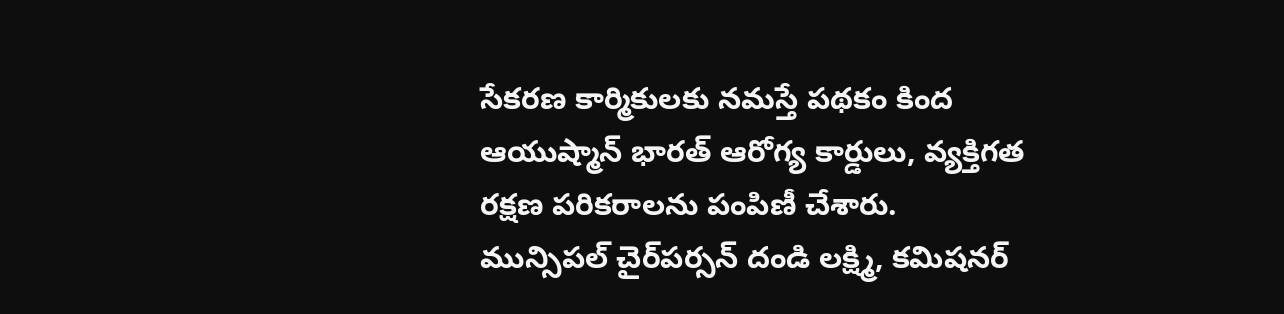సేకరణ కార్మికులకు నమస్తే పథకం కింద ఆయుష్మాన్ భారత్ ఆరోగ్య కార్డులు, వ్యక్తిగత రక్షణ పరికరాలను పంపిణీ చేశారు. మున్సిపల్ చైర్‌పర్సన్ దండి లక్ష్మి, కమిషనర్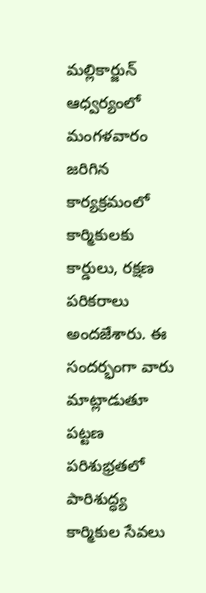మల్లికార్జున్ ఆధ్వర్యంలో మంగళవారం  జరిగిన కార్యక్రమంలో కార్మికులకు కార్డులు, రక్షణ పరికరాలు అందజేశారు. ఈ సందర్భంగా వారు మాట్లాడుతూ పట్టణ పరిశుభ్రతలో పారిశుద్ధ్య కార్మికుల సేవలు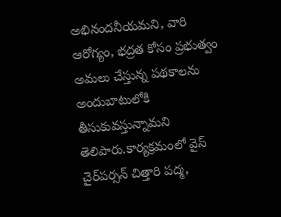అభినందనీయమని, వారి ఆరోగ్యం, భద్రత కోసం ప్రభుత్వం అమలు చేస్తున్న పథకాలను అందుబాటులోకి తీసుకువస్తున్నామని తెలిపారు.కార్యక్రమంలో వైస్ చైర్‌పర్సన్ చిత్తారి పద్మ,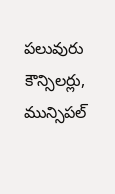పలువురు కౌన్సిలర్లు, మున్సిపల్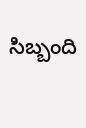సిబ్బంది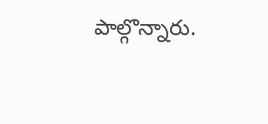పాల్గొన్నారు.